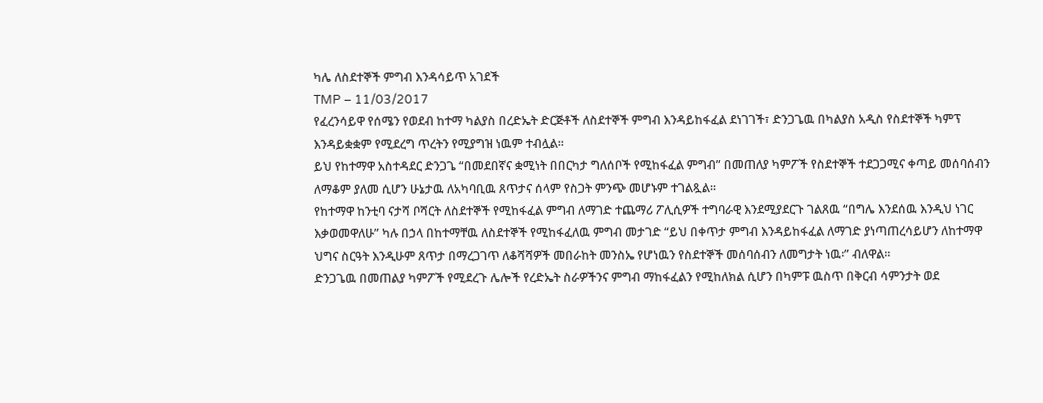ካሌ ለስደተኞች ምግብ እንዳሳይጥ አገደች
TMP – 11/03/2017
የፈረንሳይዋ የሰሜን የወደብ ከተማ ካልያስ በረድኤት ድርጅቶች ለስደተኞች ምግብ እንዳይከፋፈል ደነገገች፣ ድንጋጌዉ በካልያስ አዲስ የስደተኞች ካምፕ እንዳይቋቋም የሚደረግ ጥረትን የሚያግዝ ነዉም ተብሏል፡፡
ይህ የከተማዋ አስተዳደር ድንጋጌ “በመደበኛና ቋሚነት በበርካታ ግለሰቦች የሚከፋፈል ምግብ” በመጠለያ ካምፖች የስደተኞች ተደጋጋሚና ቀጣይ መሰባሰብን ለማቆም ያለመ ሲሆን ሁኔታዉ ለአካባቢዉ ጸጥታና ሰላም የስጋት ምንጭ መሆኑም ተገልጿል፡፡
የከተማዋ ከንቲባ ናታሻ ቦሻርት ለስደተኞች የሚከፋፈል ምግብ ለማገድ ተጨማሪ ፖሊሲዎች ተግባራዊ እንደሚያደርጉ ገልጸዉ “በግሌ እንደሰዉ እንዲህ ነገር እቃወመዋለሁ” ካሉ በኃላ በከተማቸዉ ለስደተኞች የሚከፋፈለዉ ምግብ መታገድ “ይህ በቀጥታ ምግብ እንዳይከፋፈል ለማገድ ያነጣጠረሳይሆን ለከተማዋ ህግና ስርዓት እንዲሁም ጸጥታ በማረጋገጥ ለቆሻሻዎች መበራከት መንስኤ የሆነዉን የስደተኞች መሰባሰብን ለመግታት ነዉ፡” ብለዋል፡፡
ድንጋጌዉ በመጠልያ ካምፖች የሚደረጉ ሌሎች የረድኤት ስራዎችንና ምግብ ማከፋፈልን የሚከለክል ሲሆን በካምፑ ዉስጥ በቅርብ ሳምንታት ወደ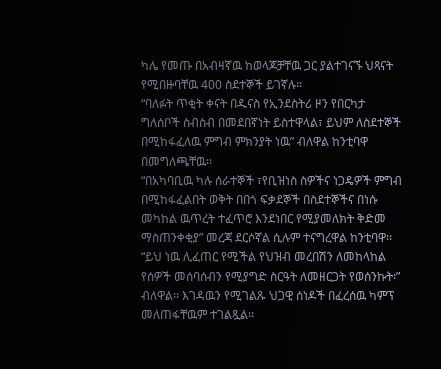ካሌ የመጡ በአብዛኛዉ ከወላጆቻቸዉ ጋር ያልተገናኙ ህጻናት የሚበዙባቸዉ 400 ስደተኞች ይገኛሉ፡፡
“ባለፉት ጥቂት ቀናት በዱናስ የኢንደስትሪ ዞን የበርካታ ግለሰቦች ስብስብ በመደበኛነት ይስተዋላል፣ ይህም ለስደተኞች በሚከፋፈለዉ ምግብ ምክንያት ነዉ” ብለዋል ከንቲባዋ በመግለጫቸዉ፡፡
“በአካባቢዉ ካሉ ሰራተኞች ፣የቢዝነስ ስዎችና ነጋዴዎች ምግብ በሚከፋፈልበት ወቅት በበጎ ፍቃደኞች በስደተኞችና በነሱ መካከል ዉጥረት ተፈጥሮ እንደነበር የሚያመለክት ቅድመ ማስጠንቀቂያ” መረጃ ደርሶኛል ሲሉም ተናግረዋል ከንቲባዋ፡፡
“ይህ ነዉ ሊፈጠር የሚችል የህዝብ መረበሽን ለመከላከል የሰዎች መሰባሰብን የሚያግድ ስርዓት ለመዘርጋት የወሰንኩት፡” ብለዋል፡፡ እገዳዉን የሚገልጹ ህጋዊ ሰነዶች በፈረሰዉ ካምፕ መለጠፋቸዉም ተገልጿል፡፡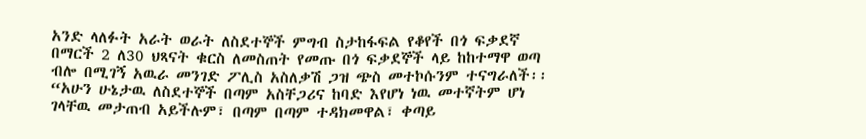አንድ ላለፉት አራት ወራት ለስደተኞች ምግብ ስታከፋፍል የቆየች በጎ ፍቃደኛ በማርች 2 ለ30 ህጻናት ቁርስ ለመስጠት የመጡ በጎ ፍቃደኞች ላይ ከከተማዋ ወጣ ብሎ በሚገኝ አዉራ መንገድ ፖሊስ አስለቃሽ ጋዝ ጭስ መተኮሱንም ተናግራለች፡፡
“አሁን ሁኔታዉ ለስደተኞች በጣም አስቸጋሪና ከባድ እየሆነ ነዉ መተኛትም ሆነ ገላቸዉ መታጠብ አይችሉም፣ በጣም በጣም ተዳክመዋል፣ ቀጣይ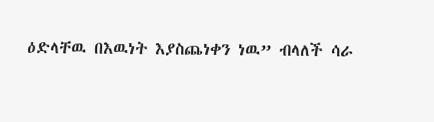ዕድላቸዉ በእዉነት እያስጨነቀን ነዉ” ብላለች ሳራ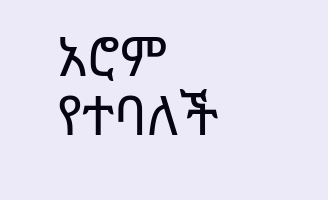አሮም የተባለች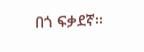በጎ ፍቃደኛ፡፡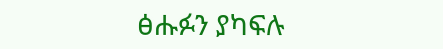ፅሑፉን ያካፍሉ